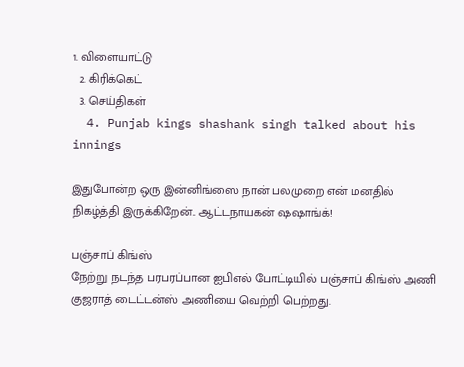1. விளையாட்டு
  2. கிரிக்கெட்
  3. செய்திகள்
  4. Punjab kings shashank singh talked about his innings

இதுபோன்ற ஒரு இன்னிங்ஸை நான் பலமுறை என் மனதில் நிகழ்த்தி இருக்கிறேன்.. ஆட்டநாயகன் ஷஷாங்க்!

பஞ்சாப் கிங்ஸ்
நேற்று நடந்த பரபரப்பான ஐபிஎல் போட்டியில் பஞ்சாப் கிங்ஸ் அணி குஜராத் டைட்டன்ஸ் அணியை வெற்றி பெற்றது.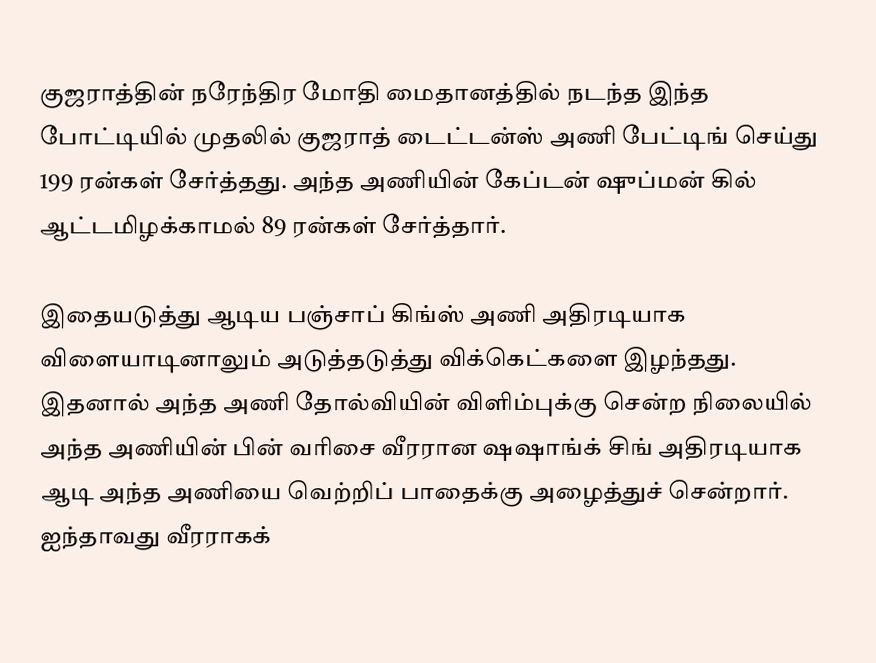குஜராத்தின் நரேந்திர மோதி மைதானத்தில் நடந்த இந்த போட்டியில் முதலில் குஜராத் டைட்டன்ஸ் அணி பேட்டிங் செய்து 199 ரன்கள் சேர்த்தது. அந்த அணியின் கேப்டன் ஷுப்மன் கில் ஆட்டமிழக்காமல் 89 ரன்கள் சேர்த்தார்.

இதையடுத்து ஆடிய பஞ்சாப் கிங்ஸ் அணி அதிரடியாக விளையாடினாலும் அடுத்தடுத்து விக்கெட்களை இழந்தது.  இதனால் அந்த அணி தோல்வியின் விளிம்புக்கு சென்ற நிலையில் அந்த அணியின் பின் வரிசை வீரரான ஷஷாங்க் சிங் அதிரடியாக ஆடி அந்த அணியை வெற்றிப் பாதைக்கு அழைத்துச் சென்றார். ஐந்தாவது வீரராகக்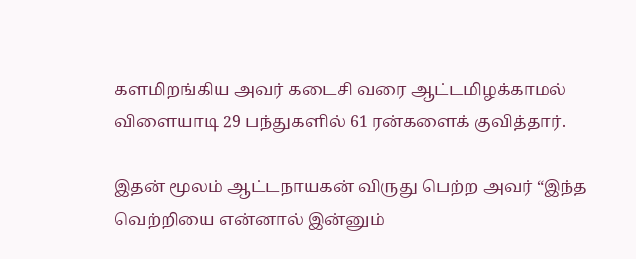களமிறங்கிய அவர் கடைசி வரை ஆட்டமிழக்காமல் விளையாடி 29 பந்துகளில் 61 ரன்களைக் குவித்தார்.

இதன் மூலம் ஆட்டநாயகன் விருது பெற்ற அவர் “இந்த வெற்றியை என்னால் இன்னும்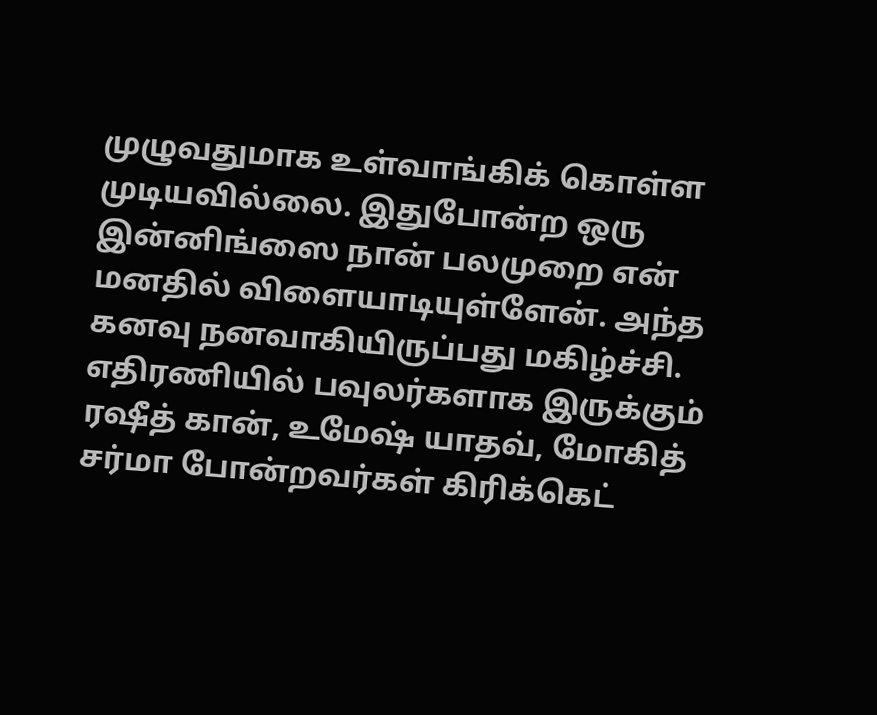முழுவதுமாக உள்வாங்கிக் கொள்ள முடியவில்லை. இதுபோன்ற ஒரு இன்னிங்ஸை நான் பலமுறை என் மனதில் விளையாடியுள்ளேன். அந்த கனவு நனவாகியிருப்பது மகிழ்ச்சி. எதிரணியில் பவுலர்களாக இருக்கும் ரஷீத் கான், உமேஷ் யாதவ், மோகித் சர்மா போன்றவர்கள் கிரிக்கெட்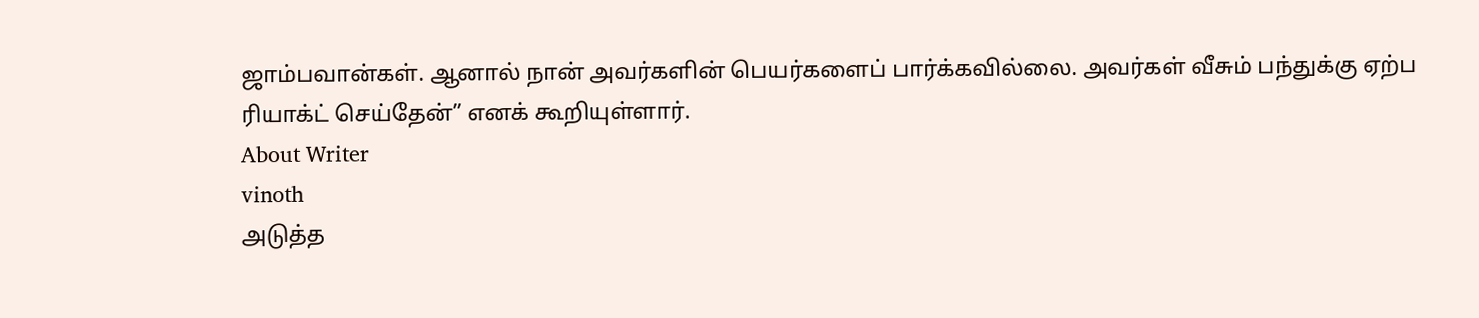ஜாம்பவான்கள். ஆனால் நான் அவர்களின் பெயர்களைப் பார்க்கவில்லை. அவர்கள் வீசும் பந்துக்கு ஏற்ப ரியாக்ட் செய்தேன்” எனக் கூறியுள்ளார்.
About Writer
vinoth
அடுத்த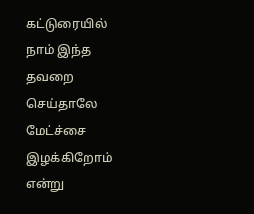கட்டுரையில்
நாம் இந்த தவறை செய்தாலே மேட்ச்சை இழக்கிறோம் என்று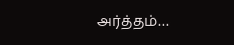அர்த்தம்…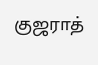குஜராத்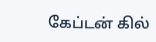கேப்டன் கில்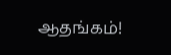ஆதங்கம்!